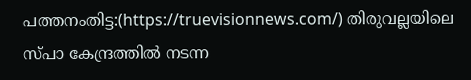പത്തനംതിട്ട:(https://truevisionnews.com/) തിരുവല്ലയിലെ സ്പാ കേന്ദ്രത്തിൽ നടന്ന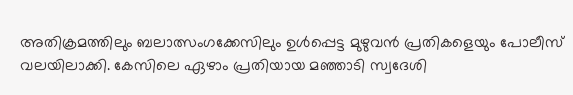അതിക്രമത്തിലും ബലാത്സംഗക്കേസിലും ഉൾപ്പെട്ട മുഴുവൻ പ്രതികളെയും പോലീസ് വലയിലാക്കി. കേസിലെ ഏഴാം പ്രതിയായ മഞ്ഞാടി സ്വദേശി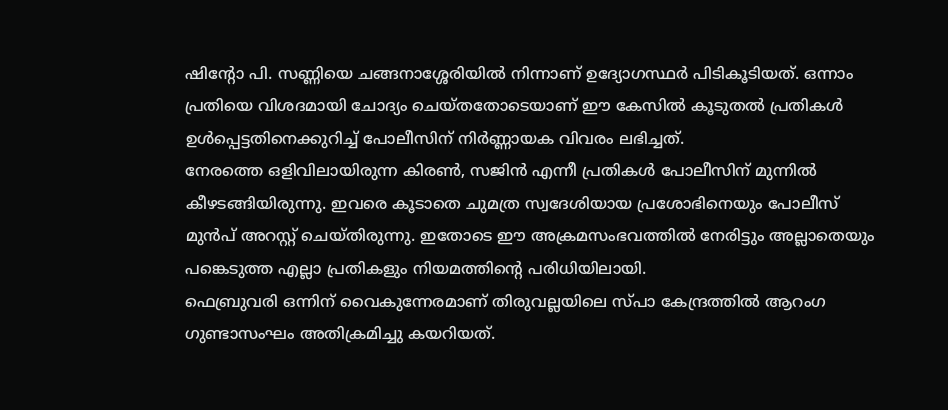ഷിന്റോ പി. സണ്ണിയെ ചങ്ങനാശ്ശേരിയിൽ നിന്നാണ് ഉദ്യോഗസ്ഥർ പിടികൂടിയത്. ഒന്നാം പ്രതിയെ വിശദമായി ചോദ്യം ചെയ്തതോടെയാണ് ഈ കേസിൽ കൂടുതൽ പ്രതികൾ ഉൾപ്പെട്ടതിനെക്കുറിച്ച് പോലീസിന് നിർണ്ണായക വിവരം ലഭിച്ചത്.
നേരത്തെ ഒളിവിലായിരുന്ന കിരൺ, സജിൻ എന്നീ പ്രതികൾ പോലീസിന് മുന്നിൽ കീഴടങ്ങിയിരുന്നു. ഇവരെ കൂടാതെ ചുമത്ര സ്വദേശിയായ പ്രശോഭിനെയും പോലീസ് മുൻപ് അറസ്റ്റ് ചെയ്തിരുന്നു. ഇതോടെ ഈ അക്രമസംഭവത്തിൽ നേരിട്ടും അല്ലാതെയും പങ്കെടുത്ത എല്ലാ പ്രതികളും നിയമത്തിന്റെ പരിധിയിലായി.
ഫെബ്രുവരി ഒന്നിന് വൈകുന്നേരമാണ് തിരുവല്ലയിലെ സ്പാ കേന്ദ്രത്തിൽ ആറംഗ ഗുണ്ടാസംഘം അതിക്രമിച്ചു കയറിയത്.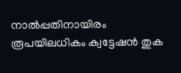നാൽപ്പതിനായിരം രൂപയിലധികം ക്വട്ടേഷൻ തുക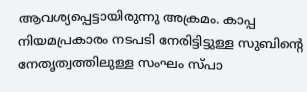ആവശ്യപ്പെട്ടായിരുന്നു അക്രമം. കാപ്പ നിയമപ്രകാരം നടപടി നേരിട്ടിട്ടുള്ള സുബിന്റെ നേതൃത്വത്തിലുള്ള സംഘം സ്പാ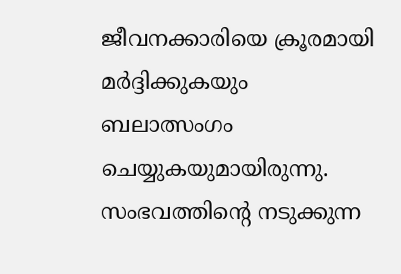ജീവനക്കാരിയെ ക്രൂരമായി മർദ്ദിക്കുകയും ബലാത്സംഗം ചെയ്യുകയുമായിരുന്നു. സംഭവത്തിന്റെ നടുക്കുന്ന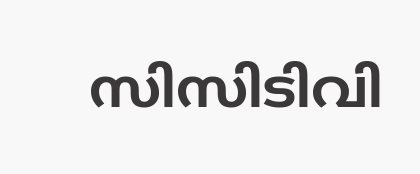സിസിടിവി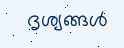ദൃശ്യങ്ങൾ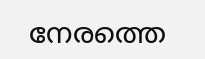നേരത്തെ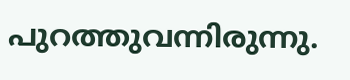പുറത്തുവന്നിരുന്നു.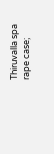Thiruvalla spa rape case;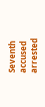Seventh accused arrested